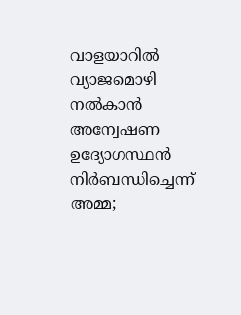വാളയാറില്‍ വ്യാജമൊഴി നല്‍കാന്‍ അന്വേഷണ ഉദ്യോഗസ്ഥന്‍ നിര്‍ബന്ധിച്ചെന്ന് അമ്മ;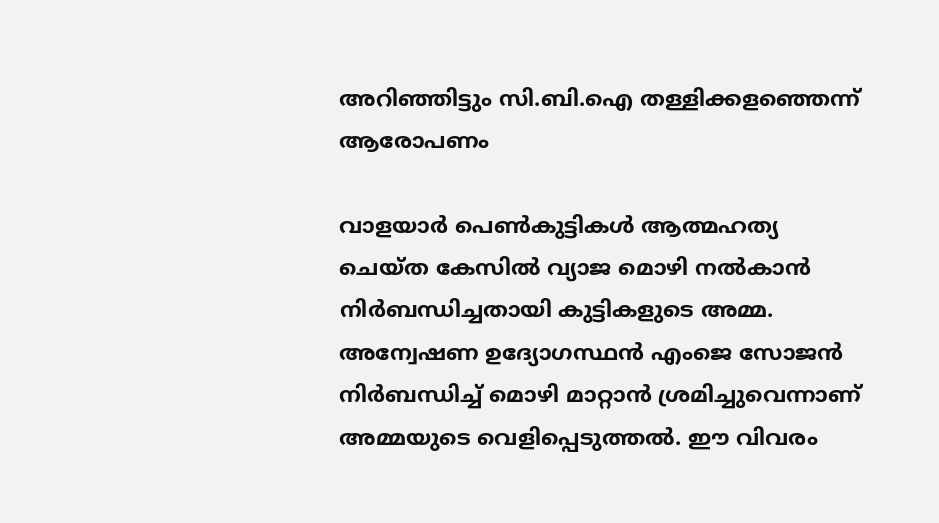അറിഞ്ഞിട്ടും സി.ബി.ഐ തള്ളിക്കളഞ്ഞെന്ന് ആരോപണം

വാളയാര്‍ പെണ്‍കുട്ടികള്‍ ആത്മഹത്യ ചെയ്ത കേസില്‍ വ്യാജ മൊഴി നല്‍കാന്‍ നിര്‍ബന്ധിച്ചതായി കുട്ടികളുടെ അമ്മ. അന്വേഷണ ഉദ്യോഗസ്ഥന്‍ എംജെ സോജന്‍ നിര്‍ബന്ധിച്ച് മൊഴി മാറ്റാന്‍ ശ്രമിച്ചുവെന്നാണ് അമ്മയുടെ വെളിപ്പെടുത്തല്‍. ഈ വിവരം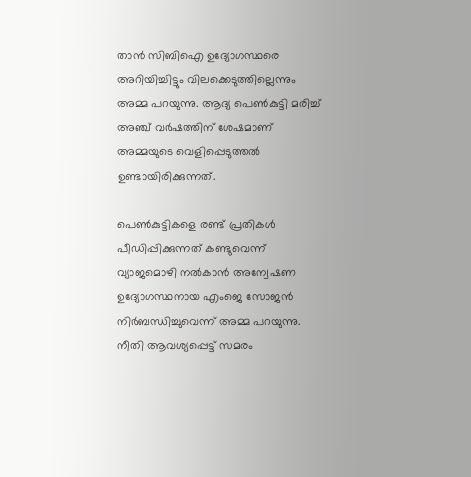താന്‍ സിബിഐ ഉദ്യോഗസ്ഥരെ അറിയിച്ചിട്ടും വിലക്കെടുത്തില്ലെന്നും അമ്മ പറയുന്നു. ആദ്യ പെണ്‍കുട്ടി മരിച്ച് അഞ്ച് വര്‍ഷത്തിന് ശേഷമാണ് അമ്മയുടെ വെളിപ്പെടുത്തല്‍ ഉണ്ടായിരിക്കുന്നത്.

പെണ്‍കുട്ടികളെ രണ്ട് പ്രതികള്‍ പീഡിപ്പിക്കുന്നത് കണ്ടുവെന്ന് വ്യാജമൊഴി നല്‍കാന്‍ അന്വേഷണ ഉദ്യോഗസ്ഥനായ എംജെ സോജന്‍ നിര്‍ബന്ധിച്ചുവെന്ന് അമ്മ പറയുന്നു. നീതി ആവശ്യപ്പെട്ട് സമരം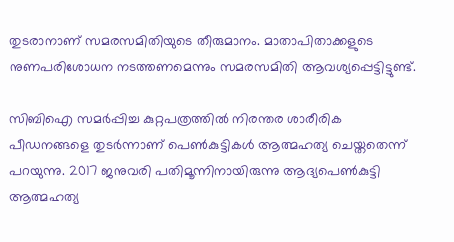തുടരാനാണ് സമരസമിതിയുടെ തീരുമാനം. മാതാപിതാക്കളുടെ നുണപരിശോധന നടത്തണമെന്നും സമരസമിതി ആവശ്യപ്പെട്ടിട്ടുണ്ട്.

സിബിഐ സമര്‍പ്പിച്ച കുറ്റപത്രത്തില്‍ നിരന്തര ശാരീരിക പീഡനങ്ങളെ തുടര്‍ന്നാണ് പെണ്‍കുട്ടികള്‍ ആത്മഹത്യ ചെയ്തതെന്ന് പറയുന്നു. 2017 ജനുവരി പതിമൂന്നിനായിരുന്നു ആദ്യപെണ്‍കുട്ടി ആത്മഹത്യ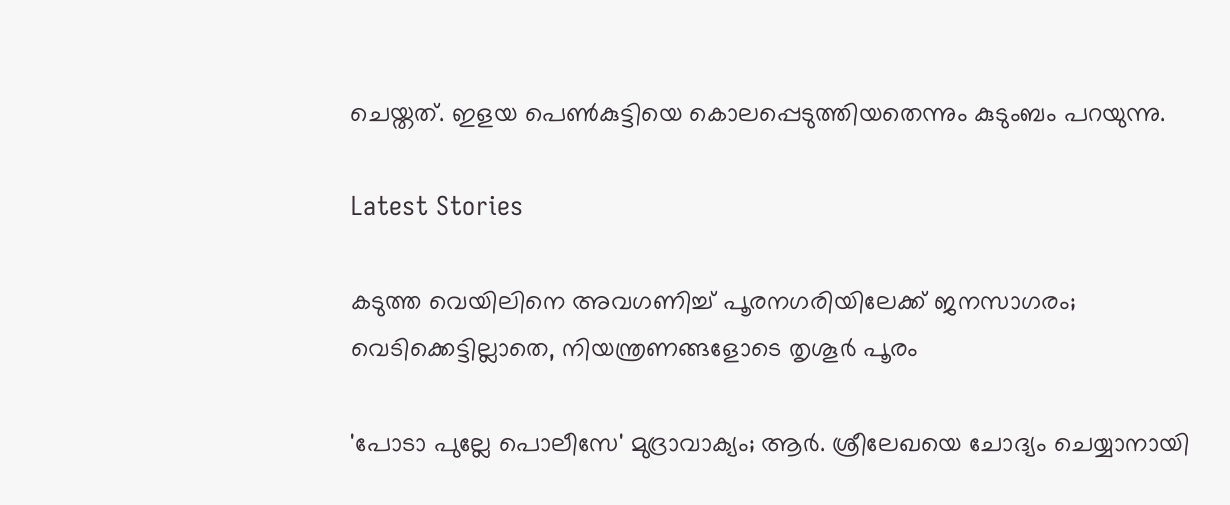ചെയ്തത്. ഇളയ പെണ്‍കുട്ടിയെ കൊലപ്പെടുത്തിയതെന്നും കുടുംബം പറയുന്നു.

Latest Stories

കടുത്ത വെയിലിനെ അവഗണിച്ച് പൂരനഗരിയിലേക്ക് ജനസാഗരം; വെടിക്കെട്ടില്ലാതെ, നിയന്ത്രണങ്ങളോടെ തൃശൂർ പൂരം

'പോടാ പുല്ലേ പൊലീസേ' മുദ്രാവാക്യം; ആർ. ശ്രീലേഖയെ ചോദ്യം ചെയ്യാനായി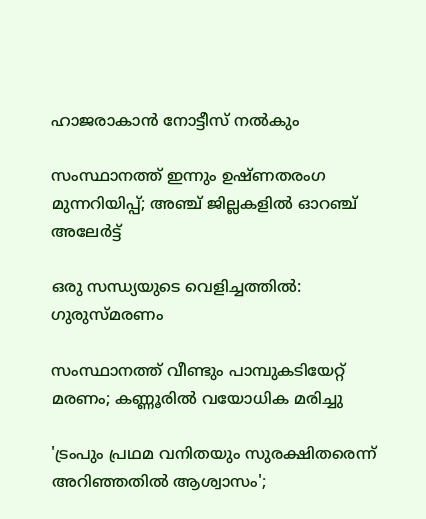ഹാജരാകാൻ നോട്ടീസ് നൽകും

സംസ്ഥാനത്ത് ഇന്നും ഉഷ്ണതരംഗ മുന്നറിയിപ്പ്; അഞ്ച് ജില്ലകളിൽ ഓറഞ്ച് അലേർട്ട്

ഒരു സന്ധ്യയുടെ വെളിച്ചത്തിൽ: ഗുരുസ്മരണം

സംസ്ഥാനത്ത് വീണ്ടും പാമ്പുകടിയേറ്റ് മരണം; കണ്ണൂരില്‍ വയോധിക മരിച്ചു

'ട്രംപും പ്രഥമ വനിതയും സുരക്ഷിതരെന്ന് അറിഞ്ഞതിൽ ആശ്വാസം';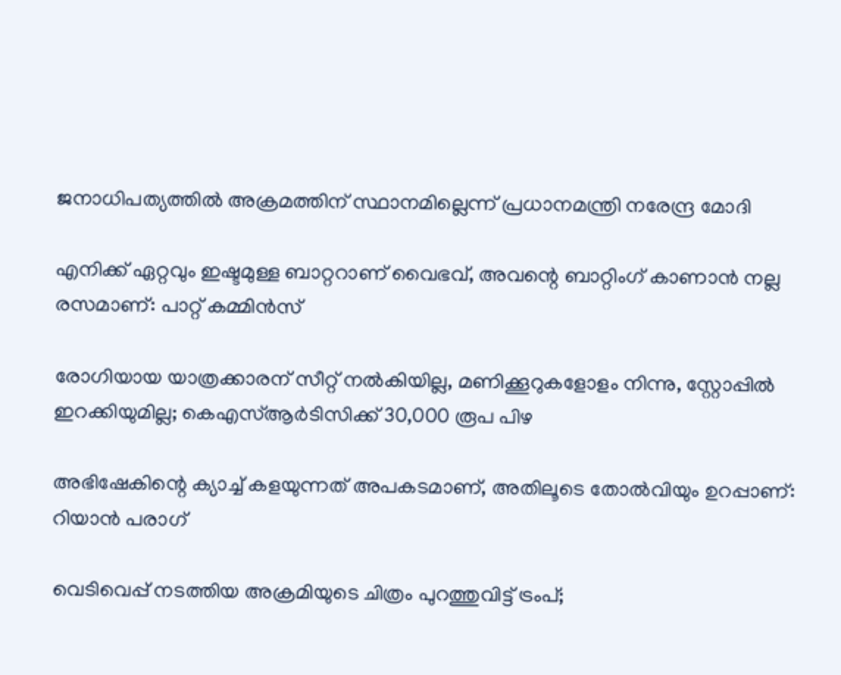ജനാധിപത്യത്തിൽ അക്രമത്തിന് സ്ഥാനമില്ലെന്ന് പ്രധാനമന്ത്രി നരേന്ദ്ര മോദി

എനിക്ക് ഏറ്റവും ഇഷ്ടമുള്ള ബാറ്ററാണ് വൈഭവ്, അവന്റെ ബാറ്റിംഗ് കാണാൻ നല്ല രസമാണ്: പാറ്റ് കമ്മിൻസ്

രോഗിയായ യാത്രക്കാരന് സീറ്റ് നല്‍കിയില്ല, മണിക്കൂറുകളോളം നിന്നു, സ്റ്റോപ്പിൽ ഇറക്കിയുമില്ല; കെഎസ്ആര്‍ടിസിക്ക് 30,000 രൂപ പിഴ

അഭിഷേകിന്റെ ക്യാച്ച് കളയുന്നത് അപകടമാണ്, അതിലൂടെ തോൽവിയും ഉറപ്പാണ്: റിയാൻ പരാഗ്

വെടിവെപ്പ് നടത്തിയ അക്രമിയുടെ ചിത്രം പുറത്തുവിട്ട് ട്രംപ്;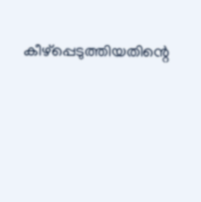കീഴ്‌പ്പെടുത്തിയതിന്റെ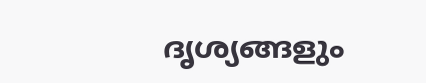ദൃശ്യങ്ങളും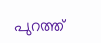പുറത്ത്